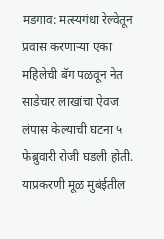मडगाव: मत्स्यगंधा रेल्वेतून प्रवास करणाऱ्या एका महिलेची बॅग पळवून नेत साडेचार लाखांचा ऐवज लंपास केल्याची घटना ५ फेब्रुवारी रोजी घडली होती. याप्रकरणी मूळ मुबंईतील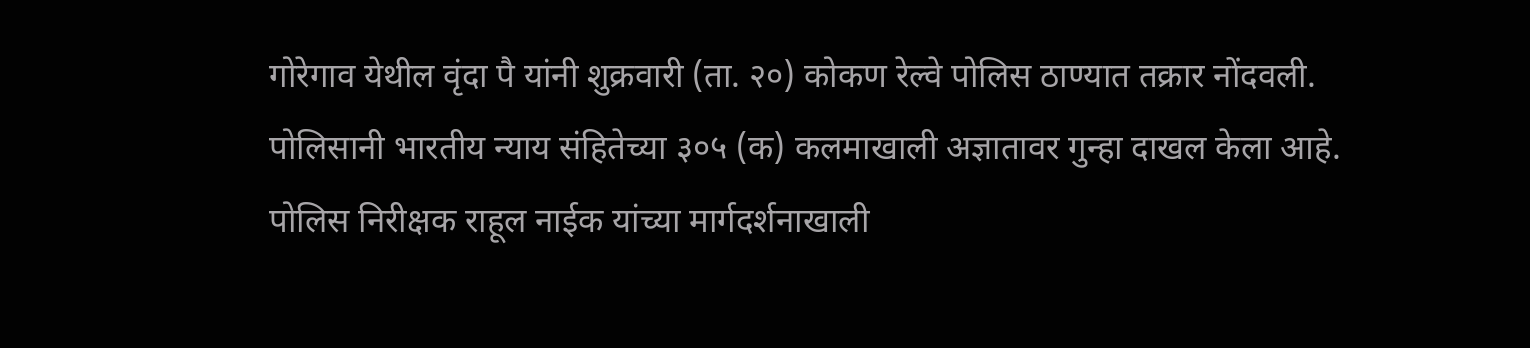गोरेगाव येथील वृंदा पै यांनी शुक्रवारी (ता. २०) कोकण रेल्वे पोलिस ठाण्यात तक्रार नोंदवली.
पोलिसानी भारतीय न्याय संहितेच्या ३०५ (क) कलमाखाली अज्ञातावर गुन्हा दाखल केला आहे. पोलिस निरीक्षक राहूल नाईक यांच्या मार्गदर्शनाखाली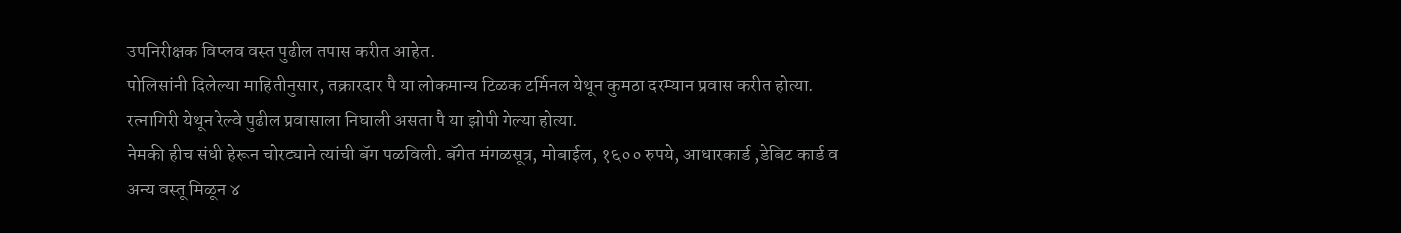उपनिरीक्षक विप्लव वस्त पुढील तपास करीत आहेत.
पोलिसांनी दिलेल्या माहितीनुसार, तक्रारदार पै या लोकमान्य टिळक टर्मिनल येथून कुमठा दरम्यान प्रवास करीत होत्या. रत्नागिरी येथून रेल्वे पुढील प्रवासाला निघाली असता पै या झोपी गेल्या होत्या.
नेमकी हीच संधी हेरून चोरट्याने त्यांची बॅग पळविली. बॅगेत मंगळसूत्र, मोबाईल, १६०० रुपये, आधारकार्ड ,डेबिट कार्ड व अन्य वस्तू मिळून ४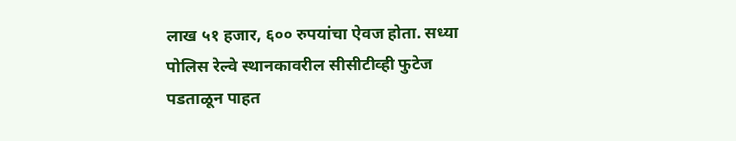लाख ५१ हजार, ६०० रुपयांचा ऐवज होता. सध्या पोलिस रेल्वे स्थानकावरील सीसीटीव्ही फुटेज पडताळून पाहत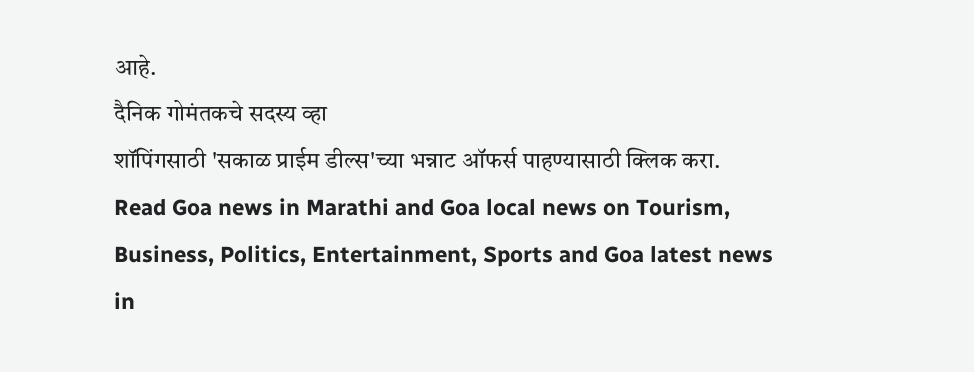आहे.
दैनिक गोमंतकचे सदस्य व्हा
शॉपिंगसाठी 'सकाळ प्राईम डील्स'च्या भन्नाट ऑफर्स पाहण्यासाठी क्लिक करा.
Read Goa news in Marathi and Goa local news on Tourism, Business, Politics, Entertainment, Sports and Goa latest news in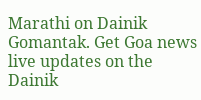Marathi on Dainik Gomantak. Get Goa news live updates on the Dainik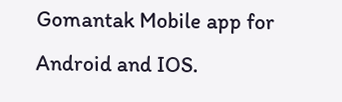Gomantak Mobile app for Android and IOS.